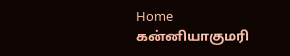Home கன்னியாகுமரி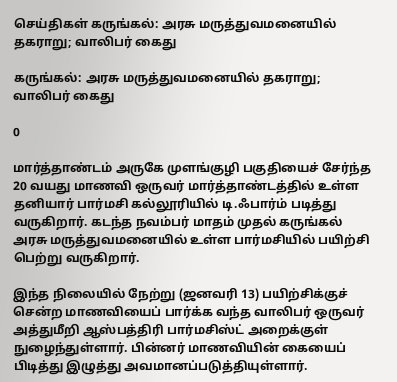செய்திகள் கருங்கல்: அரசு மருத்துவமனையில் தகராறு; வாலிபர் கைது

கருங்கல்: அரசு மருத்துவமனையில் தகராறு; வாலிபர் கைது

0

மார்த்தாண்டம் அருகே முளங்குழி பகுதியைச் சேர்ந்த 20 வயது மாணவி ஒருவர் மார்த்தாண்டத்தில் உள்ள தனியார் பார்மசி கல்லூரியில் டி.ஃபார்ம் படித்து வருகிறார். கடந்த நவம்பர் மாதம் முதல் கருங்கல் அரசு மருத்துவமனையில் உள்ள பார்மசியில் பயிற்சி பெற்று வருகிறார்.

இந்த நிலையில் நேற்று (ஜனவரி 13) பயிற்சிக்குச் சென்ற மாணவியைப் பார்க்க வந்த வாலிபர் ஒருவர் அத்துமீறி ஆஸ்பத்திரி பார்மசிஸ்ட் அறைக்குள் நுழைந்துள்ளார். பின்னர் மாணவியின் கையைப் பிடித்து இழுத்து அவமானப்படுத்தியுள்ளார்.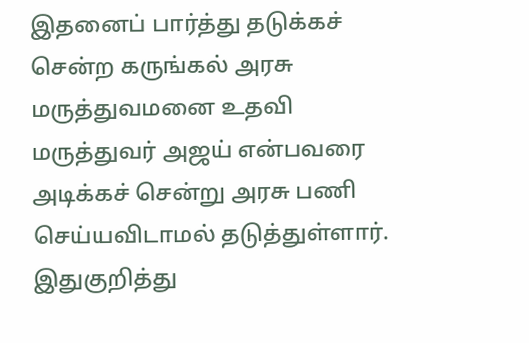இதனைப் பார்த்து தடுக்கச் சென்ற கருங்கல் அரசு மருத்துவமனை உதவி மருத்துவர் அஜய் என்பவரை அடிக்கச் சென்று அரசு பணி செய்யவிடாமல் தடுத்துள்ளார். இதுகுறித்து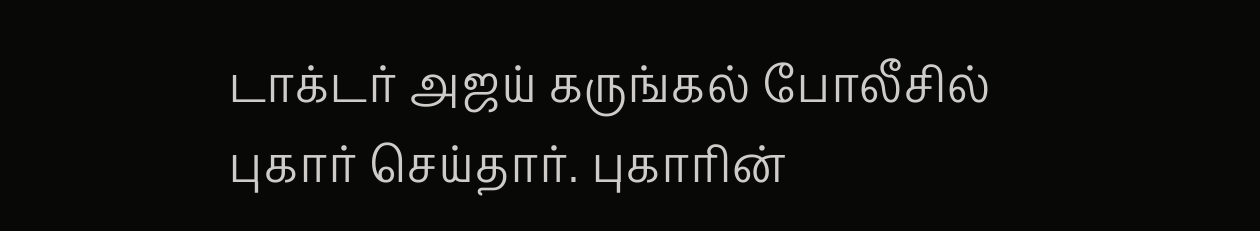டாக்டர் அஜய் கருங்கல் போலீசில் புகார் செய்தார். புகாரின்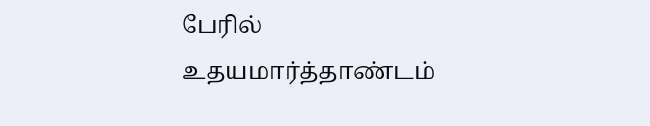பேரில் உதயமார்த்தாண்டம்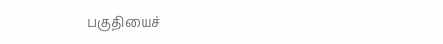பகுதியைச்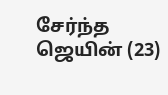சேர்ந்த ஜெயின் (23)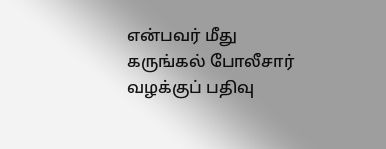என்பவர் மீது கருங்கல் போலீசார் வழக்குப் பதிவு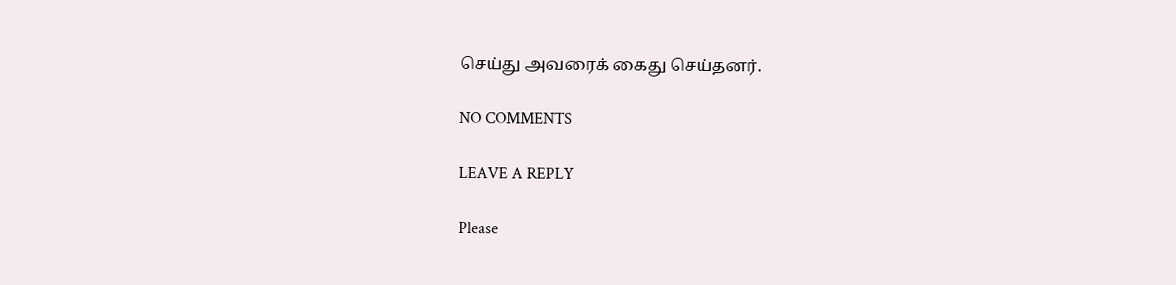செய்து அவரைக் கைது செய்தனர்.

NO COMMENTS

LEAVE A REPLY

Please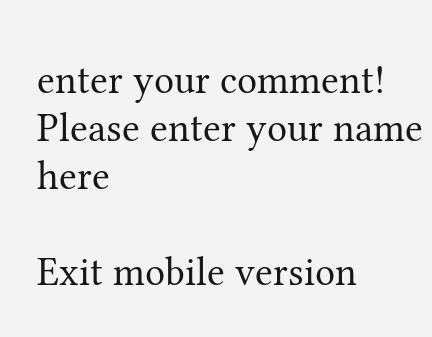enter your comment!
Please enter your name here

Exit mobile version